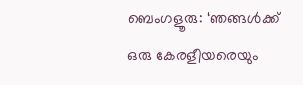ബെംഗളൂരു: ‘ഞങ്ങൾക്ക് ഒരു കേരളീയരെയും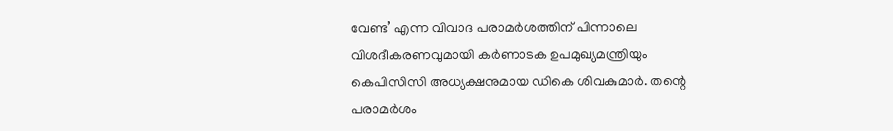വേണ്ട’ എന്ന വിവാദ പരാമർശത്തിന് പിന്നാലെ വിശദീകരണവുമായി കർണാടക ഉപമുഖ്യമന്ത്രിയും കെപിസിസി അധ്യക്ഷനുമായ ഡികെ ശിവകുമാർ. തന്റെ പരാമർശം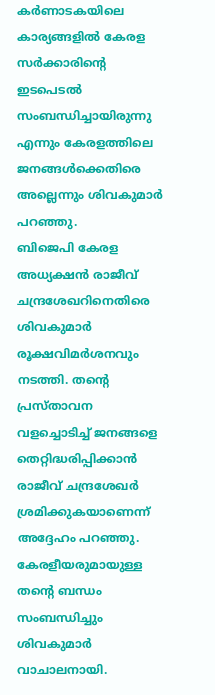കർണാടകയിലെ കാര്യങ്ങളിൽ കേരള സർക്കാരിന്റെ ഇടപെടൽ സംബന്ധിച്ചായിരുന്നു എന്നും കേരളത്തിലെ ജനങ്ങൾക്കെതിരെ അല്ലെന്നും ശിവകുമാർ പറഞ്ഞു.
ബിജെപി കേരള അധ്യക്ഷൻ രാജീവ് ചന്ദ്രശേഖറിനെതിരെ ശിവകുമാർ രൂക്ഷവിമർശനവും നടത്തി. തന്റെ പ്രസ്താവന വളച്ചൊടിച്ച് ജനങ്ങളെ തെറ്റിദ്ധരിപ്പിക്കാൻ രാജീവ് ചന്ദ്രശേഖർ ശ്രമിക്കുകയാണെന്ന് അദ്ദേഹം പറഞ്ഞു. കേരളീയരുമായുള്ള തന്റെ ബന്ധം സംബന്ധിച്ചും ശിവകുമാർ വാചാലനായി.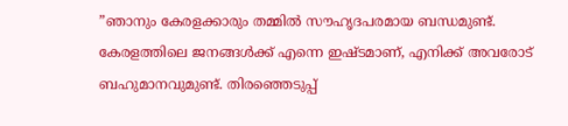”ഞാനും കേരളക്കാരും തമ്മിൽ സൗഹൃദപരമായ ബന്ധമുണ്ട്. കേരളത്തിലെ ജനങ്ങൾക്ക് എന്നെ ഇഷ്ടമാണ്, എനിക്ക് അവരോട് ബഹുമാനവുമുണ്ട്. തിരഞ്ഞെടുപ്പ്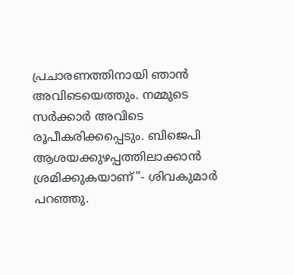പ്രചാരണത്തിനായി ഞാൻ അവിടെയെത്തും. നമ്മുടെ സർക്കാർ അവിടെ രൂപീകരിക്കപ്പെടും. ബിജെപി ആശയക്കുഴപ്പത്തിലാക്കാൻ ശ്രമിക്കുകയാണ്”- ശിവകുമാർ പറഞ്ഞു.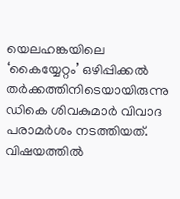യെലഹങ്കയിലെ ‘കൈയ്യേറ്റം’ ഒഴിപ്പിക്കൽ തർക്കത്തിനിടെയായിരുന്നു ഡികെ ശിവകുമാർ വിവാദ പരാമർശം നടത്തിയത്. വിഷയത്തിൽ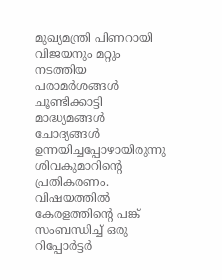മുഖ്യമന്ത്രി പിണറായി വിജയനും മറ്റും നടത്തിയ പരാമർശങ്ങൾ ചൂണ്ടിക്കാട്ടി മാദ്ധ്യമങ്ങൾ ചോദ്യങ്ങൾ ഉന്നയിച്ചപ്പോഴായിരുന്നു ശിവകുമാറിന്റെ പ്രതികരണം.
വിഷയത്തിൽ കേരളത്തിന്റെ പങ്ക് സംബന്ധിച്ച് ഒരു റിപ്പോർട്ടർ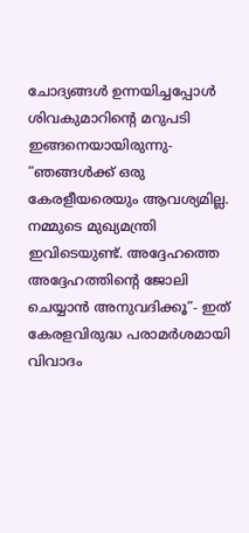ചോദ്യങ്ങൾ ഉന്നയിച്ചപ്പോൾ ശിവകുമാറിന്റെ മറുപടി ഇങ്ങനെയായിരുന്നു- ”ഞങ്ങൾക്ക് ഒരു കേരളീയരെയും ആവശ്യമില്ല. നമ്മുടെ മുഖ്യമന്ത്രി ഇവിടെയുണ്ട്. അദ്ദേഹത്തെ അദ്ദേഹത്തിന്റെ ജോലി ചെയ്യാൻ അനുവദിക്കൂ”- ഇത് കേരളവിരുദ്ധ പരാമർശമായി വിവാദം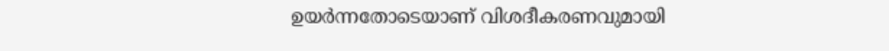ഉയർന്നതോടെയാണ് വിശദീകരണവുമായി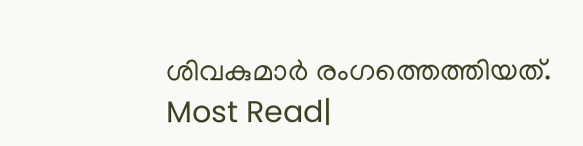ശിവകുമാർ രംഗത്തെത്തിയത്.
Most Read|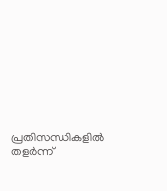പ്രതിസന്ധികളിൽ തളർന്ന്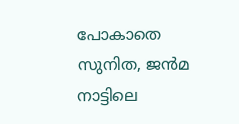പോകാതെ സുനിത, ജൻമ നാട്ടിലെ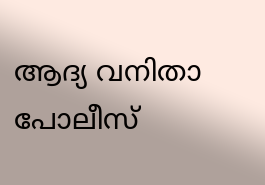ആദ്യ വനിതാ പോലീസ്